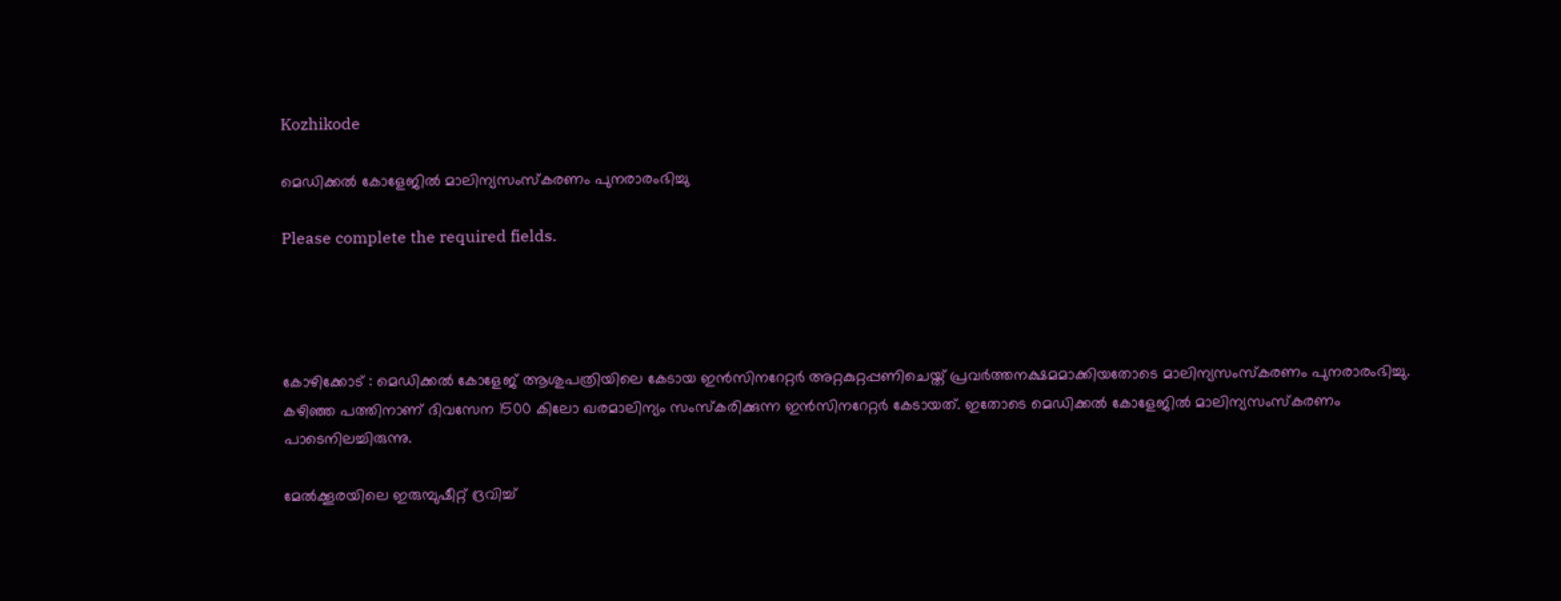Kozhikode

മെഡിക്കൽ കോളേജിൽ മാലിന്യസംസ്‌കരണം പുനരാരംഭിച്ചു

Please complete the required fields.




കോഴിക്കോട് : മെഡിക്കൽ കോളേജ് ആശുപത്രിയിലെ കേടായ ഇൻസിനറേറ്റർ അറ്റകുറ്റപ്പണിചെയ്ത് പ്രവർത്തനക്ഷമമാക്കിയതോടെ മാലിന്യസംസ്കരണം പുനരാരംഭിച്ചു. കഴിഞ്ഞ പത്തിനാണ് ദിവസേന 1500 കിലോ ഖരമാലിന്യം സംസ്കരിക്കുന്ന ഇൻസിനറേറ്റർ കേടായത്. ഇതോടെ മെഡിക്കൽ കോളേജിൽ മാലിന്യസംസ്കരണം പാടെനിലച്ചിരുന്നു.

മേൽക്കൂരയിലെ ഇരുമ്പുഷീറ്റ് ദ്രവിച്ച്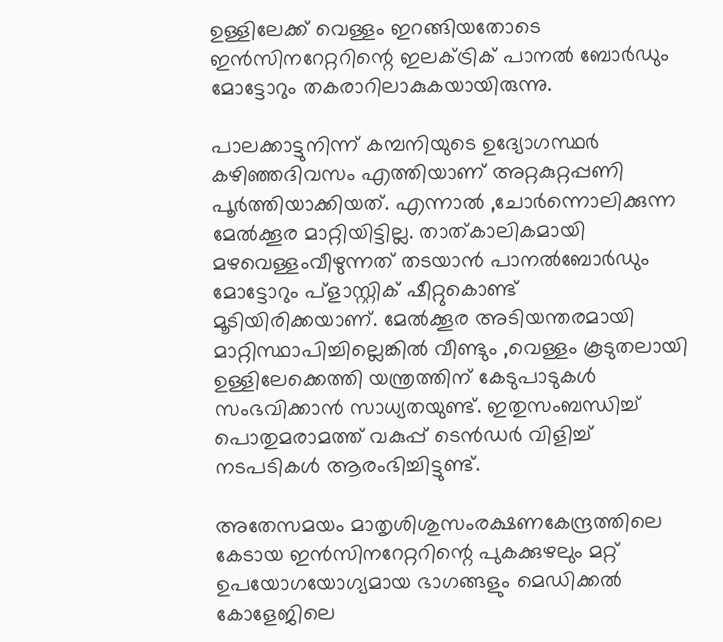ഉള്ളിലേക്ക് വെള്ളം ഇറങ്ങിയതോടെ ഇൻസിനറേറ്ററിന്റെ ഇലക്‌ട്രിക് പാനൽ ബോർഡും മോട്ടോറും തകരാറിലാകുകയായിരുന്നു.

പാലക്കാട്ടുനിന്ന് കമ്പനിയുടെ ഉദ്യോഗസ്ഥർ കഴിഞ്ഞദിവസം എത്തിയാണ് അറ്റകുറ്റപ്പണി പൂർത്തിയാക്കിയത്. എന്നാൽ ,ചോർന്നൊലിക്കുന്ന മേൽക്കൂര മാറ്റിയിട്ടില്ല. താത്‌കാലികമായി മഴവെള്ളംവീഴുന്നത് തടയാൻ പാനൽബോർഡും മോട്ടോറും പ്ളാസ്റ്റിക് ഷീറ്റുകൊണ്ട് മൂടിയിരിക്കയാണ്. മേൽക്കൂര അടിയന്തരമായി മാറ്റിസ്ഥാപിച്ചില്ലെങ്കിൽ വീണ്ടും ,വെള്ളം കൂടുതലായി ഉള്ളിലേക്കെത്തി യന്ത്രത്തിന് കേടുപാടുകൾ സംഭവിക്കാൻ സാധ്യതയുണ്ട്. ഇതുസംബന്ധിച്ച് പൊതുമരാമത്ത് വകുപ്പ് ടെൻഡർ വിളിച്ച് നടപടികൾ ആരംഭിച്ചിട്ടുണ്ട്.

അതേസമയം മാതൃശിശുസംരക്ഷണകേന്ദ്രത്തിലെ കേടായ ഇൻസിനറേറ്ററിന്റെ പുകക്കുഴലും മറ്റ് ഉപയോഗയോഗ്യമായ ഭാഗങ്ങളും മെഡിക്കൽ കോളേജിലെ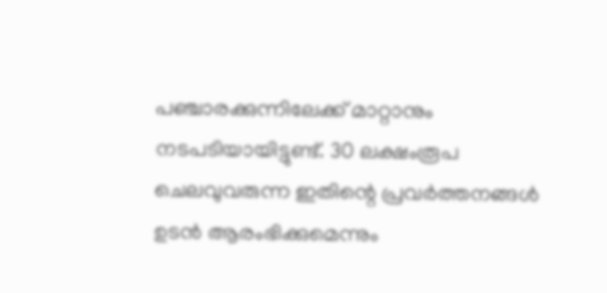പഞ്ചാരക്കുന്നിലേക്ക് മാറ്റാനും നടപടിയായിട്ടുണ്ട്. 30 ലക്ഷംരൂപ ചെലവുവരുന്ന ഇതിന്റെ പ്രവർത്തനങ്ങൾ ഉടൻ ആരംഭിക്കുമെന്നും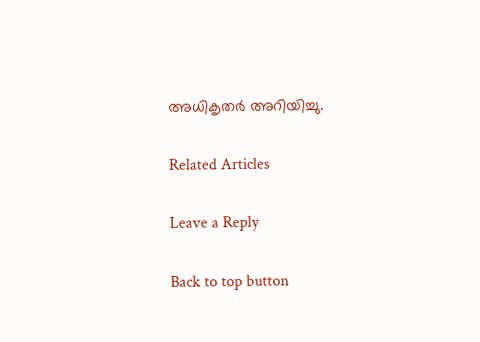അധികൃതർ അറിയിച്ചു.

Related Articles

Leave a Reply

Back to top button